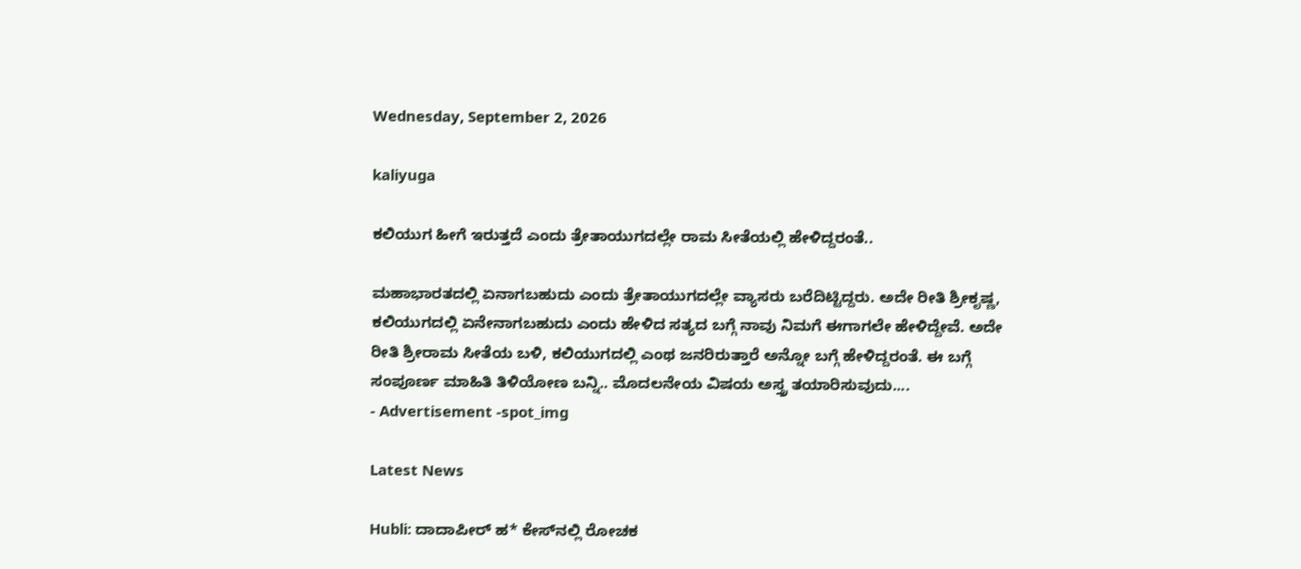Wednesday, September 2, 2026

kaliyuga

ಕಲಿಯುಗ ಹೀಗೆ ಇರುತ್ತದೆ ಎಂದು ತ್ರೇತಾಯುಗದಲ್ಲೇ ರಾಮ ಸೀತೆಯಲ್ಲಿ ಹೇಳಿದ್ದರಂತೆ..

ಮಹಾಭಾರತದಲ್ಲಿ ಏನಾಗಬಹುದು ಎಂದು ತ್ರೇತಾಯುಗದಲ್ಲೇ ವ್ಯಾಸರು ಬರೆದಿಟ್ಟಿದ್ದರು. ಅದೇ ರೀತಿ ಶ್ರೀಕೃಷ್ಣ, ಕಲಿಯುಗದಲ್ಲಿ ಏನೇನಾಗಬಹುದು ಎಂದು ಹೇಳಿದ ಸತ್ಯದ ಬಗ್ಗೆ ನಾವು ನಿಮಗೆ ಈಗಾಗಲೇ ಹೇಳಿದ್ದೇವೆ. ಅದೇ ರೀತಿ ಶ್ರೀರಾಮ ಸೀತೆಯ ಬಳಿ, ಕಲಿಯುಗದಲ್ಲಿ ಎಂಥ ಜನರಿರುತ್ತಾರೆ ಅನ್ನೋ ಬಗ್ಗೆ ಹೇಳಿದ್ದರಂತೆ. ಈ ಬಗ್ಗೆ ಸಂಪೂರ್ಣ ಮಾಹಿತಿ ತಿಳಿಯೋಣ ಬನ್ನಿ.. ಮೊದಲನೇಯ ವಿಷಯ ಅಸ್ತ್ರ ತಯಾರಿಸುವುದು....
- Advertisement -spot_img

Latest News

Hubli: ದಾದಾಪೀರ್ ಹ* ಕೇಸ್‌ನಲ್ಲಿ ರೋಚಕ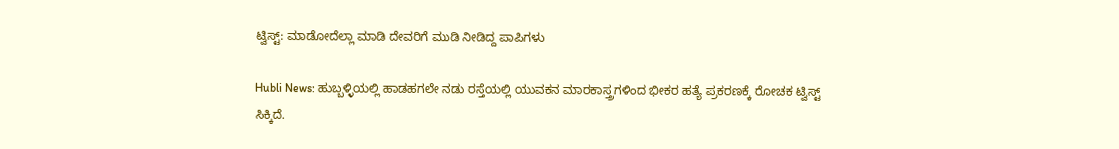ಟ್ವಿಸ್ಟ್: ಮಾಡೋದೆಲ್ಲಾ ಮಾಡಿ ದೇವರಿಗೆ ಮುಡಿ ನೀಡಿದ್ದ ಪಾಪಿಗಳು

Hubli News: ಹುಬ್ಬಳ್ಳಿಯಲ್ಲಿ ಹಾಡಹಗಲೇ ನಡು ರಸ್ತೆಯಲ್ಲಿ ಯುವಕನ ಮಾರಕಾಸ್ತ್ರಗಳಿಂದ ಭೀಕರ ಹತ್ಯೆ ಪ್ರಕರಣಕ್ಕೆ ರೋಚಕ ಟ್ವಿಸ್ಟ್ ಸಿಕ್ಕಿದೆ.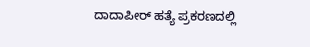ದಾದಾಪೀರ್ ಹತ್ಯೆ ಪ್ರಕರಣದಲ್ಲಿ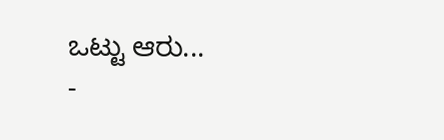ಒಟ್ಟು ಆರು...
-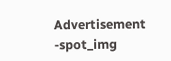Advertisement -spot_img